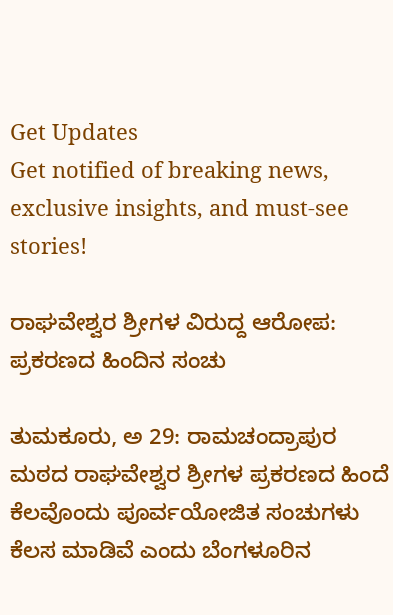Get Updates
Get notified of breaking news, exclusive insights, and must-see stories!

ರಾಘವೇಶ್ವರ ಶ್ರೀಗಳ ವಿರುದ್ದ ಆರೋಪ: ಪ್ರಕರಣದ ಹಿಂದಿನ ಸಂಚು

ತುಮಕೂರು, ಅ 29: ರಾಮಚಂದ್ರಾಪುರ ಮಠದ ರಾಘವೇಶ್ವರ ಶ್ರೀಗಳ ಪ್ರಕರಣದ ಹಿಂದೆ ಕೆಲವೊಂದು ಪೂರ್ವಯೋಜಿತ ಸಂಚುಗಳು ಕೆಲಸ ಮಾಡಿವೆ ಎಂದು ಬೆಂಗಳೂರಿನ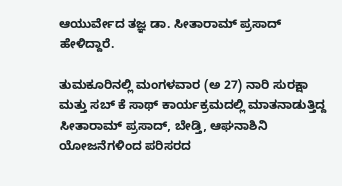ಆಯುರ್ವೇದ ತಜ್ಞ ಡಾ. ಸೀತಾರಾಮ್ ಪ್ರಸಾದ್ ಹೇಳಿದ್ದಾರೆ.

ತುಮಕೂರಿನಲ್ಲಿ ಮಂಗಳವಾರ (ಅ 27) ನಾರಿ ಸುರಕ್ಷಾ ಮತ್ತು ಸಬ್ ಕೆ ಸಾಥ್ ಕಾರ್ಯಕ್ರಮದಲ್ಲಿ ಮಾತನಾಡುತ್ತಿದ್ದ ಸೀತಾರಾಮ್ ಪ್ರಸಾದ್, ಬೇಡ್ತಿ, ಆಘನಾಶಿನಿ ಯೋಜನೆಗಳಿಂದ ಪರಿಸರದ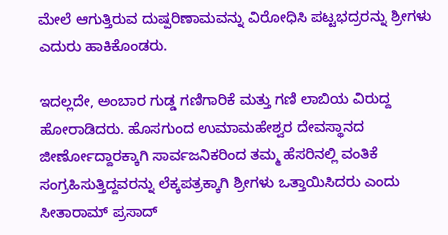ಮೇಲೆ ಆಗುತ್ತಿರುವ ದುಷ್ಪರಿಣಾಮವನ್ನು ವಿರೋಧಿಸಿ ಪಟ್ಟಭದ್ರರನ್ನು ಶ್ರೀಗಳು ಎದುರು ಹಾಕಿಕೊಂಡರು.

ಇದಲ್ಲದೇ, ಅಂಬಾರ ಗುಡ್ಡ ಗಣಿಗಾರಿಕೆ ಮತ್ತು ಗಣಿ ಲಾಬಿಯ ವಿರುದ್ದ ಹೋರಾಡಿದರು. ಹೊಸಗುಂದ ಉಮಾಮಹೇಶ್ವರ ದೇವಸ್ಥಾನದ ಜೀರ್ಣೋದ್ದಾರಕ್ಕಾಗಿ ಸಾರ್ವಜನಿಕರಿಂದ ತಮ್ಮ ಹೆಸರಿನಲ್ಲಿ ವಂತಿಕೆ ಸಂಗ್ರಹಿಸುತ್ತಿದ್ದವರನ್ನು ಲೆಕ್ಕಪತ್ರಕ್ಕಾಗಿ ಶ್ರೀಗಳು ಒತ್ತಾಯಿಸಿದರು ಎಂದು ಸೀತಾರಾಮ್ ಪ್ರಸಾದ್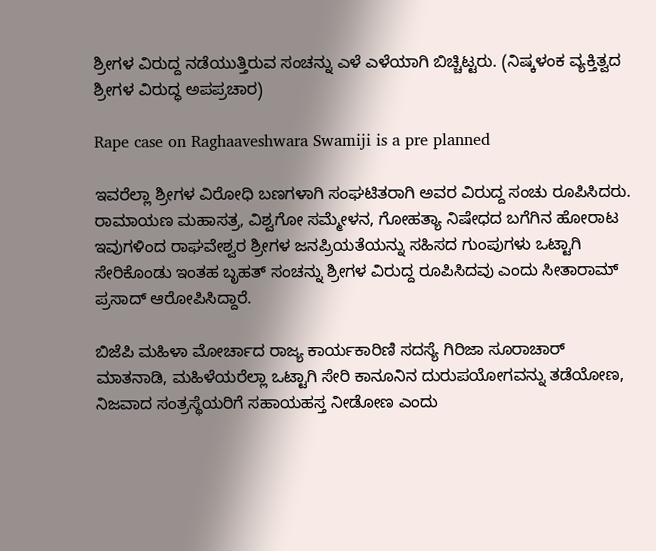ಶ್ರೀಗಳ ವಿರುದ್ದ ನಡೆಯುತ್ತಿರುವ ಸಂಚನ್ನು ಎಳೆ ಎಳೆಯಾಗಿ ಬಿಚ್ಚಿಟ್ಟರು. (ನಿಷ್ಕಳಂಕ ವ್ಯಕ್ತಿತ್ವದ ಶ್ರೀಗಳ ವಿರುದ್ಧ ಅಪಪ್ರಚಾರ)

Rape case on Raghaaveshwara Swamiji is a pre planned

ಇವರೆಲ್ಲಾ ಶ್ರೀಗಳ ವಿರೋಧಿ ಬಣಗಳಾಗಿ ಸಂಘಟಿತರಾಗಿ ಅವರ ವಿರುದ್ದ ಸಂಚು ರೂಪಿಸಿದರು. ರಾಮಾಯಣ ಮಹಾಸತ್ರ, ವಿಶ್ವಗೋ ಸಮ್ಮೇಳನ, ಗೋಹತ್ಯಾ ನಿಷೇಧದ ಬಗೆಗಿನ ಹೋರಾಟ ಇವುಗಳಿಂದ ರಾಘವೇಶ್ವರ ಶ್ರೀಗಳ ಜನಪ್ರಿಯತೆಯನ್ನು ಸಹಿಸದ ಗುಂಪುಗಳು ಒಟ್ಟಾಗಿ ಸೇರಿಕೊಂಡು ಇಂತಹ ಬೃಹತ್ ಸಂಚನ್ನು ಶ್ರೀಗಳ ವಿರುದ್ದ ರೂಪಿಸಿದವು ಎಂದು ಸೀತಾರಾಮ್ ಪ್ರಸಾದ್ ಆರೋಪಿಸಿದ್ದಾರೆ.

ಬಿಜೆಪಿ ಮಹಿಳಾ ಮೋರ್ಚಾದ ರಾಜ್ಯ ಕಾರ್ಯಕಾರಿಣಿ ಸದಸ್ಯೆ ಗಿರಿಜಾ ಸೂರಾಚಾರ್ ಮಾತನಾಡಿ, ಮಹಿಳೆಯರೆಲ್ಲಾ ಒಟ್ಟಾಗಿ ಸೇರಿ ಕಾನೂನಿನ ದುರುಪಯೋಗವನ್ನು ತಡೆಯೋಣ, ನಿಜವಾದ ಸಂತ್ರಸ್ಥೆಯರಿಗೆ ಸಹಾಯಹಸ್ತ ನೀಡೋಣ ಎಂದು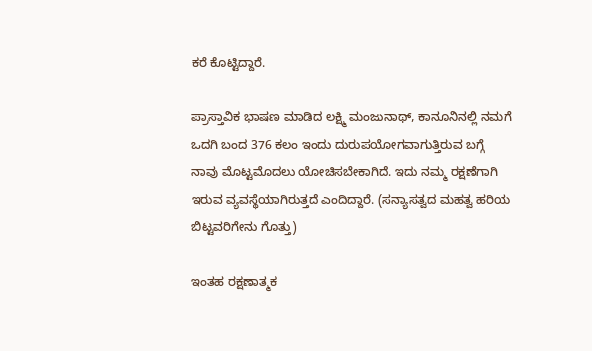ಕರೆ ಕೊಟ್ಟಿದ್ದಾರೆ.

ಪ್ರಾಸ್ತಾವಿಕ ಭಾಷಣ ಮಾಡಿದ ಲಕ್ಷ್ಮಿ ಮಂಜುನಾಥ್, ಕಾನೂನಿನಲ್ಲಿ ನಮಗೆ ಒದಗಿ ಬಂದ 376 ಕಲಂ ಇಂದು ದುರುಪಯೋಗವಾಗುತ್ತಿರುವ ಬಗ್ಗೆ ನಾವು ಮೊಟ್ಟಮೊದಲು ಯೋಚಿಸಬೇಕಾಗಿದೆ. ಇದು ನಮ್ಮ ರಕ್ಷಣೆಗಾಗಿ ಇರುವ ವ್ಯವಸ್ಥೆಯಾಗಿರುತ್ತದೆ ಎಂದಿದ್ದಾರೆ. (ಸನ್ಯಾಸತ್ವದ ಮಹತ್ವ ಹರಿಯ ಬಿಟ್ಟವರಿಗೇನು ಗೊತ್ತು)

ಇಂತಹ ರಕ್ಷಣಾತ್ಮಕ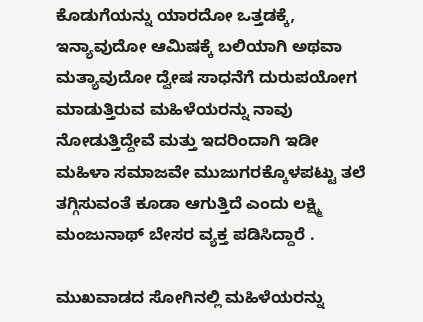ಕೊಡುಗೆಯನ್ನು ಯಾರದೋ ಒತ್ತಡಕ್ಕೆ, ಇನ್ಯಾವುದೋ ಆಮಿಷಕ್ಕೆ ಬಲಿಯಾಗಿ ಅಥವಾ ಮತ್ಯಾವುದೋ ದ್ವೇಷ ಸಾಧನೆಗೆ ದುರುಪಯೋಗ ಮಾಡುತ್ತಿರುವ ಮಹಿಳೆಯರನ್ನು ನಾವು ನೋಡುತ್ತಿದ್ದೇವೆ ಮತ್ತು ಇದರಿಂದಾಗಿ ಇಡೀ ಮಹಿಳಾ ಸಮಾಜವೇ ಮುಜುಗರಕ್ಕೊಳಪಟ್ಟು ತಲೆ ತಗ್ಗಿಸುವಂತೆ ಕೂಡಾ ಆಗುತ್ತಿದೆ ಎಂದು ಲಕ್ಷ್ಮಿ ಮಂಜುನಾಥ್ ಬೇಸರ ವ್ಯಕ್ತ ಪಡಿಸಿದ್ದಾರೆ .

ಮುಖವಾಡದ ಸೋಗಿನಲ್ಲಿ ಮಹಿಳೆಯರನ್ನು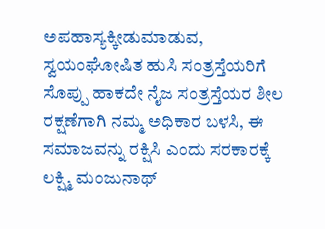ಅಪಹಾಸ್ಯಕ್ಕೀಡುಮಾಡುವ, ಸ್ವಯಂಘೋಷಿತ ಹುಸಿ ಸಂತ್ರಸ್ತೆಯರಿಗೆ ಸೊಪ್ಪು ಹಾಕದೇ ನೈಜ ಸಂತ್ರಸ್ತೆಯರ ಶೀಲ ರಕ್ಷಣೆಗಾಗಿ ನಮ್ಮ ಅಧಿಕಾರ ಬಳಸಿ, ಈ ಸಮಾಜವನ್ನು ರಕ್ಷಿಸಿ ಎಂದು ಸರಕಾರಕ್ಕೆ ಲಕ್ಷ್ಮಿ ಮಂಜುನಾಥ್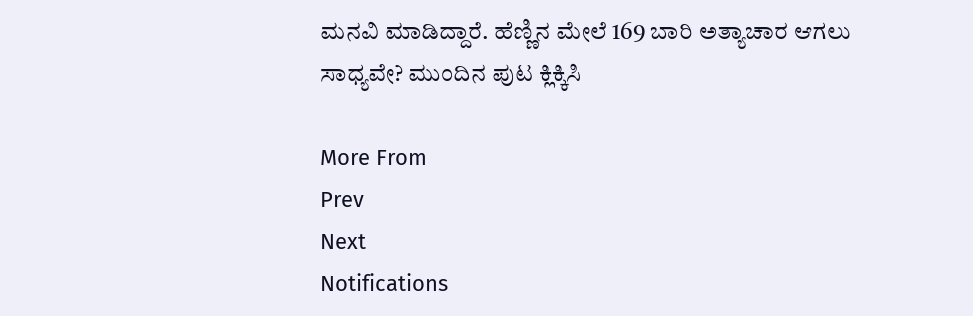ಮನವಿ ಮಾಡಿದ್ದಾರೆ. ಹೆಣ್ಣಿನ ಮೇಲೆ 169 ಬಾರಿ ಅತ್ಯಾಚಾರ ಆಗಲು ಸಾಧ್ಯವೇ? ಮುಂದಿನ ಪುಟ ಕ್ಲಿಕ್ಕಿಸಿ

More From
Prev
Next
Notifications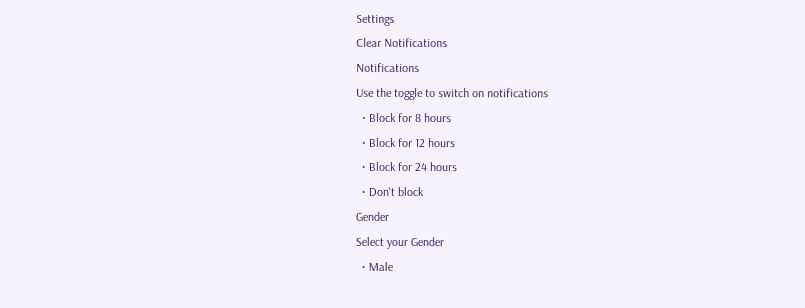Settings
Clear Notifications
Notifications
Use the toggle to switch on notifications
  • Block for 8 hours
  • Block for 12 hours
  • Block for 24 hours
  • Don't block
Gender
Select your Gender
  • Male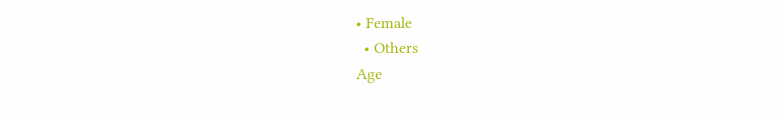• Female
  • Others
Age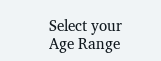Select your Age Range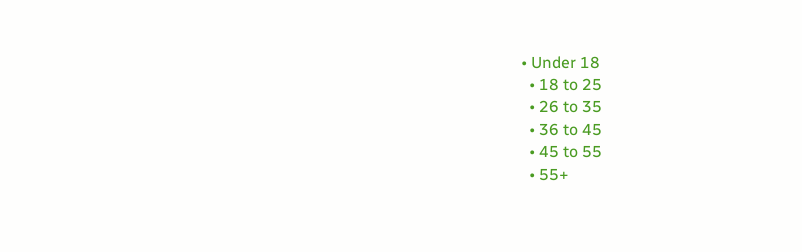• Under 18
  • 18 to 25
  • 26 to 35
  • 36 to 45
  • 45 to 55
  • 55+